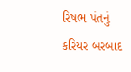રિષભ પંતનું કરિયર બરબાદ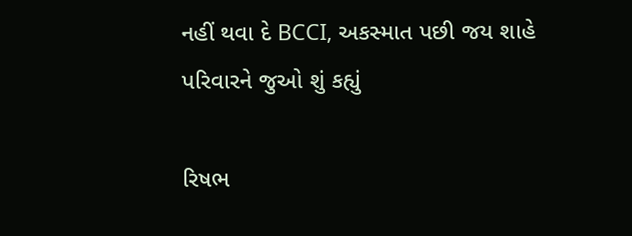નહીં થવા દે BCCI, અકસ્માત પછી જય શાહે પરિવારને જુઓ શું કહ્યું

રિષભ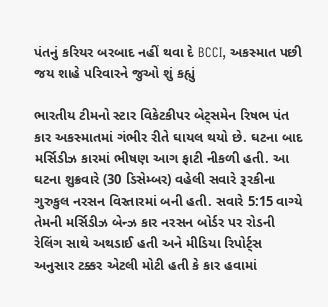પંતનું કરિયર બરબાદ નહીં થવા દે BCCI, અકસ્માત પછી જય શાહે પરિવારને જુઓ શું કહ્યું

ભારતીય ટીમનો સ્ટાર વિકેટકીપર બેટ્સમેન રિષભ પંત કાર અકસ્માતમાં ગંભીર રીતે ઘાયલ થયો છે. ઘટના બાદ મર્સિડીઝ કારમાં ભીષણ આગ ફાટી નીકળી હતી. આ ઘટના શુક્રવારે (30 ડિસેમ્બર) વહેલી સવારે રૂરકીના ગુરુકુલ નરસન વિસ્તારમાં બની હતી. સવારે 5:15 વાગ્યે તેમની મર્સિડીઝ બેન્ઝ કાર નરસન બોર્ડર પર રોડની રેલિંગ સાથે અથડાઈ હતી અને મીડિયા રિપોર્ટ્સ અનુસાર ટક્કર એટલી મોટી હતી કે કાર હવામાં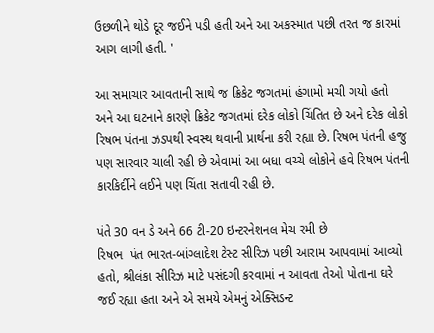ઉછળીને થોડે દૂર જઈને પડી હતી અને આ અકસ્માત પછી તરત જ કારમાં આગ લાગી હતી. '

આ સમાચાર આવતાની સાથે જ ક્રિકેટ જગતમાં હંગામો મચી ગયો હતો અને આ ઘટનાને કારણે ક્રિકેટ જગતમાં દરેક લોકો ચિંતિત છે અને દરેક લોકો રિષભ પંતના ઝડપથી સ્વસ્થ થવાની પ્રાર્થના કરી રહ્યા છે. રિષભ પંતની હજુ પણ સારવાર ચાલી રહી છે એવામાં આ બધા વચ્ચે લોકોને હવે રિષભ પંતની કારકિર્દીને લઈને પણ ચિંતા સતાવી રહી છે.

પંતે 30 વન ડે અને 66 ટી-20 ઇન્ટરનેશનલ મેચ રમી છે
રિષભ  પંત ભારત-બાંગ્લાદેશ ટેસ્ટ સીરિઝ પછી આરામ આપવામાં આવ્યો હતો, શ્રીલંકા સીરિઝ માટે પસંદગી કરવામાં ન આવતા તેઓ પોતાના ઘરે જઈ રહ્યા હતા અને એ સમયે એમનું એક્સિડન્ટ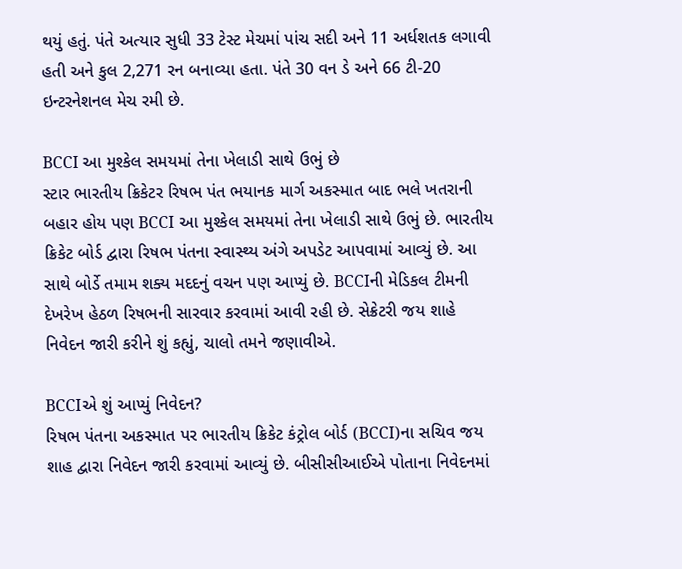થયું હતું. પંતે અત્યાર સુધી 33 ટેસ્ટ મેચમાં પાંચ સદી અને 11 અર્ધશતક લગાવી હતી અને કુલ 2,271 રન બનાવ્યા હતા. પંતે 30 વન ડે અને 66 ટી-20 ઇન્ટરનેશનલ મેચ રમી છે.

BCCI આ મુશ્કેલ સમયમાં તેના ખેલાડી સાથે ઉભું છે
સ્ટાર ભારતીય ક્રિકેટર રિષભ પંત ભયાનક માર્ગ અકસ્માત બાદ ભલે ખતરાની બહાર હોય પણ BCCI આ મુશ્કેલ સમયમાં તેના ખેલાડી સાથે ઉભું છે. ભારતીય ક્રિકેટ બોર્ડ દ્વારા રિષભ પંતના સ્વાસ્થ્ય અંગે અપડેટ આપવામાં આવ્યું છે. આ સાથે બોર્ડે તમામ શક્ય મદદનું વચન પણ આપ્યું છે. BCCIની મેડિકલ ટીમની દેખરેખ હેઠળ રિષભની સારવાર કરવામાં આવી રહી છે. સેક્રેટરી જય શાહે નિવેદન જારી કરીને શું કહ્યું, ચાલો તમને જણાવીએ.

BCCIએ શું આપ્યું નિવેદન?
રિષભ પંતના અકસ્માત પર ભારતીય ક્રિકેટ કંટ્રોલ બોર્ડ (BCCI)ના સચિવ જય શાહ દ્વારા નિવેદન જારી કરવામાં આવ્યું છે. બીસીસીઆઈએ પોતાના નિવેદનમાં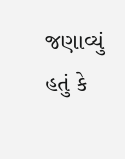જણાવ્યું હતું કે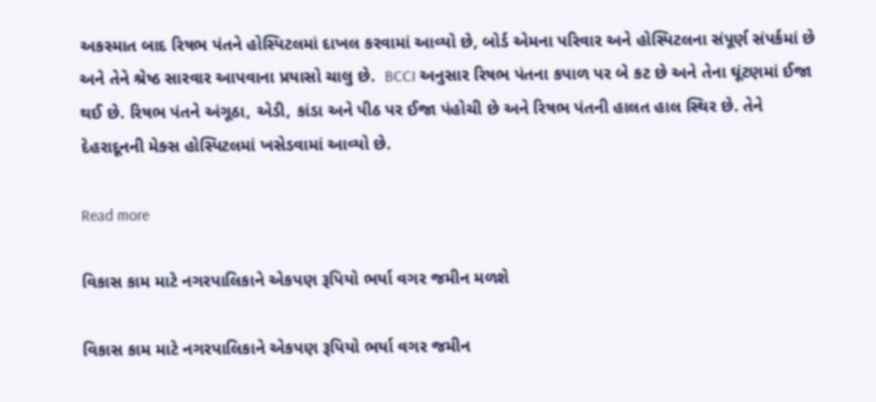અકસ્માત બાદ રિષભ પંતને હોસ્પિટલમાં દાખલ કરવામાં આવ્યો છે, બોર્ડ એમના પરિવાર અને હોસ્પિટલના સંપૂર્ણ સંપર્કમાં છે અને તેને શ્રેષ્ઠ સારવાર આપવાના પ્રયાસો ચાલુ છે.  BCCI અનુસાર રિષભ પંતના કપાળ પર બે કટ છે અને તેના ઘૂંટણમાં ઈજા થઈ છે. રિષભ પંતને અંગૂઠા, એડી, કાંડા અને પીઠ પર ઈજા પંહોચી છે અને રિષભ પંતની હાલત હાલ સ્થિર છે. તેને દેહરાદૂનની મેક્સ હોસ્પિટલમાં ખસેડવામાં આવ્યો છે.

Read more

વિકાસ કામ માટે નગરપાલિકાને એકપણ રૂપિયો ભર્યા વગર જમીન મળશે

વિકાસ કામ માટે નગરપાલિકાને એકપણ રૂપિયો ભર્યા વગર જમીન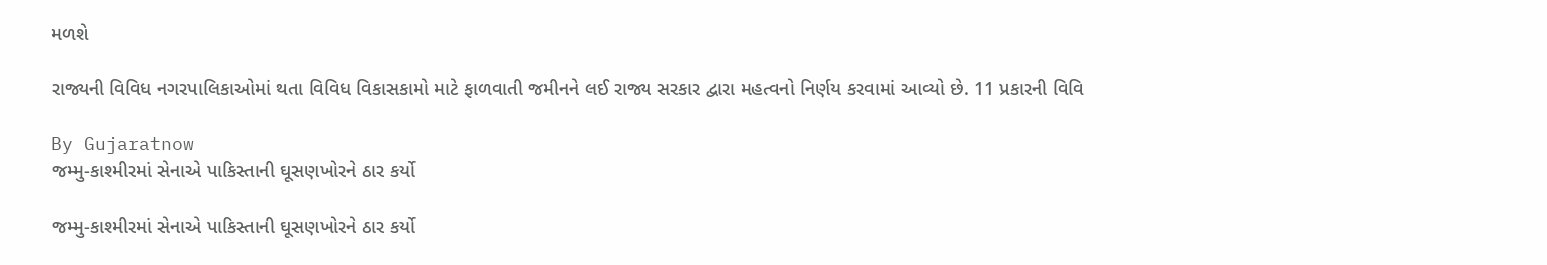મળશે

રાજ્યની વિવિધ નગરપાલિકાઓમાં થતા વિવિધ વિકાસકામો માટે ફાળવાતી જમીનને લઈ રાજ્ય સરકાર દ્વારા મહત્વનો નિર્ણય કરવામાં આવ્યો છે. 11 પ્રકારની વિવિ

By Gujaratnow
જમ્મુ-કાશ્મીરમાં સેનાએ પાકિસ્તાની ઘૂસણખોરને ઠાર કર્યો

જમ્મુ-કાશ્મીરમાં સેનાએ પાકિસ્તાની ઘૂસણખોરને ઠાર કર્યો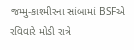જમ્મુ-કાશ્મીરના સાંબામાં BSFએ રવિવારે મોડી રાત્રે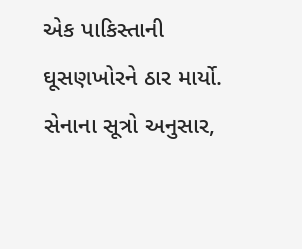એક પાકિસ્તાની ઘૂસણખોરને ઠાર માર્યો. સેનાના સૂત્રો અનુસાર,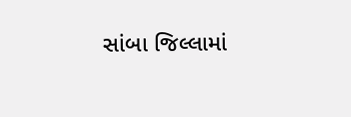સાંબા જિલ્લામાં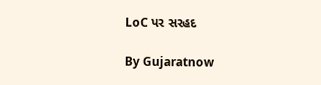LoC પર સરહદ

By Gujaratnow